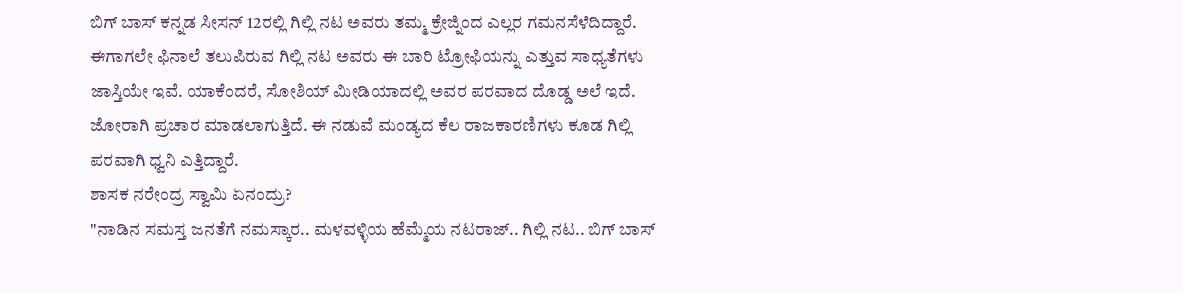ಬಿಗ್ ಬಾಸ್ ಕನ್ನಡ ಸೀಸನ್ 12ರಲ್ಲಿ ಗಿಲ್ಲಿ ನಟ ಅವರು ತಮ್ಮ ಕ್ರೇಜ್ನಿಂದ ಎಲ್ಲರ ಗಮನಸೆಳೆದಿದ್ದಾರೆ. ಈಗಾಗಲೇ ಫಿನಾಲೆ ತಲುಪಿರುವ ಗಿಲ್ಲಿ ನಟ ಅವರು ಈ ಬಾರಿ ಟ್ರೋಫಿಯನ್ನು ಎತ್ತುವ ಸಾಧ್ಯತೆಗಳು ಜಾಸ್ತಿಯೇ ಇವೆ. ಯಾಕೆಂದರೆ, ಸೋಶಿಯ್ ಮೀಡಿಯಾದಲ್ಲಿ ಅವರ ಪರವಾದ ದೊಡ್ಡ ಅಲೆ ಇದೆ. ಜೋರಾಗಿ ಪ್ರಚಾರ ಮಾಡಲಾಗುತ್ತಿದೆ. ಈ ನಡುವೆ ಮಂಡ್ಯದ ಕೆಲ ರಾಜಕಾರಣಿಗಳು ಕೂಡ ಗಿಲ್ಲಿ ಪರವಾಗಿ ಧ್ವನಿ ಎತ್ತಿದ್ದಾರೆ.
ಶಾಸಕ ನರೇಂದ್ರ ಸ್ವಾಮಿ ಏನಂದ್ರು?
"ನಾಡಿನ ಸಮಸ್ತ ಜನತೆಗೆ ನಮಸ್ಕಾರ.. ಮಳವಳ್ಳಿಯ ಹೆಮ್ಮೆಯ ನಟರಾಜ್.. ಗಿಲ್ಲಿ ನಟ.. ಬಿಗ್ ಬಾಸ್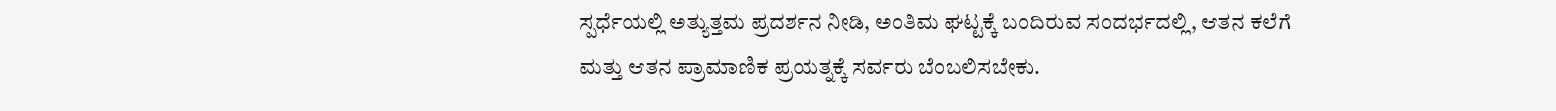ಸ್ಪರ್ಧೆಯಲ್ಲಿ ಅತ್ಯುತ್ತಮ ಪ್ರದರ್ಶನ ನೀಡಿ, ಅಂತಿಮ ಘಟ್ಟಕ್ಕೆ ಬಂದಿರುವ ಸಂದರ್ಭದಲ್ಲಿ, ಆತನ ಕಲೆಗೆ ಮತ್ತು ಆತನ ಪ್ರಾಮಾಣಿಕ ಪ್ರಯತ್ನಕ್ಕೆ ಸರ್ವರು ಬೆಂಬಲಿಸಬೇಕು.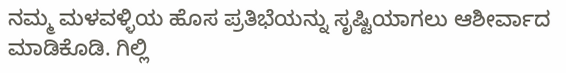ನಮ್ಮ ಮಳವಳ್ಳಿಯ ಹೊಸ ಪ್ರತಿಭೆಯನ್ನು ಸೃಷ್ಟಿಯಾಗಲು ಆಶೀರ್ವಾದ ಮಾಡಿಕೊಡಿ. ಗಿಲ್ಲಿ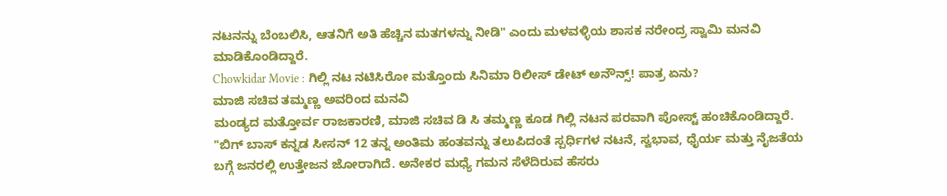ನಟನನ್ನು ಬೆಂಬಲಿಸಿ, ಆತನಿಗೆ ಅತಿ ಹೆಚ್ಚಿನ ಮತಗಳನ್ನು ನೀಡಿ" ಎಂದು ಮಳವಳ್ಳಿಯ ಶಾಸಕ ನರೇಂದ್ರ ಸ್ವಾಮಿ ಮನವಿ ಮಾಡಿಕೊಂಡಿದ್ದಾರೆ.
Chowkidar Movie : ಗಿಲ್ಲಿ ನಟ ನಟಿಸಿರೋ ಮತ್ತೊಂದು ಸಿನಿಮಾ ರಿಲೀಸ್ ಡೇಟ್ ಅನೌನ್ಸ್! ಪಾತ್ರ ಏನು?
ಮಾಜಿ ಸಚಿವ ತಮ್ಮಣ್ಣ ಅವರಿಂದ ಮನವಿ
ಮಂಡ್ಯದ ಮತ್ತೋರ್ವ ರಾಜಕಾರಣಿ, ಮಾಜಿ ಸಚಿವ ಡಿ ಸಿ ತಮ್ಮಣ್ಣ ಕೂಡ ಗಿಲ್ಲಿ ನಟನ ಪರವಾಗಿ ಪೋಸ್ಟ್ ಹಂಚಿಕೊಂಡಿದ್ದಾರೆ. "ಬಿಗ್ ಬಾಸ್ ಕನ್ನಡ ಸೀಸನ್ 12 ತನ್ನ ಅಂತಿಮ ಹಂತವನ್ನು ತಲುಪಿದಂತೆ ಸ್ಪರ್ಧಿಗಳ ನಟನೆ, ಸ್ವಭಾವ, ಧೈರ್ಯ ಮತ್ತು ನೈಜತೆಯ ಬಗ್ಗೆ ಜನರಲ್ಲಿ ಉತ್ತೇಜನ ಜೋರಾಗಿದೆ. ಅನೇಕರ ಮಧ್ಯೆ ಗಮನ ಸೆಳೆದಿರುವ ಹೆಸರು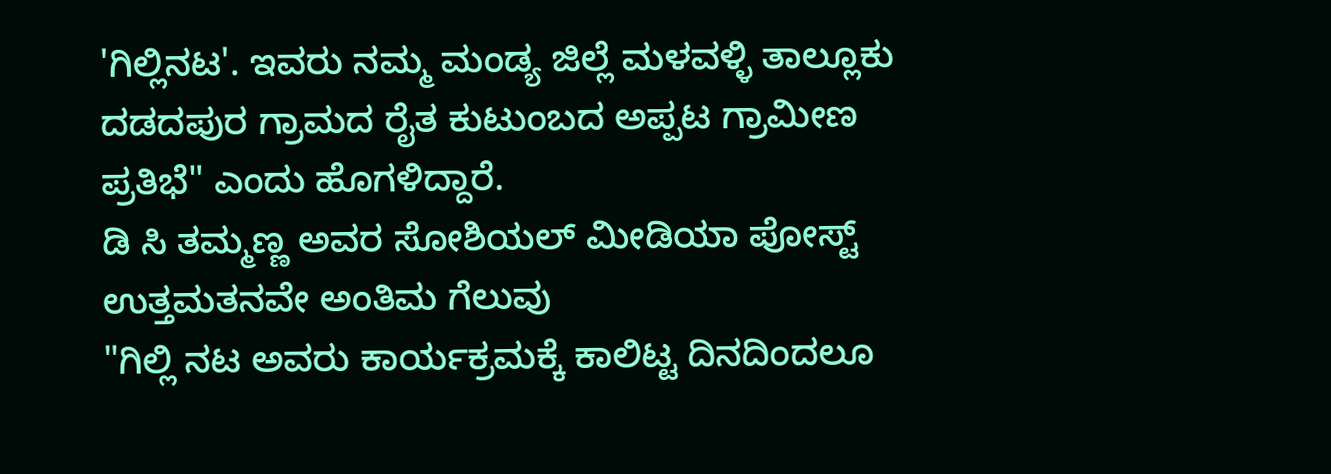'ಗಿಲ್ಲಿನಟ'. ಇವರು ನಮ್ಮ ಮಂಡ್ಯ ಜಿಲ್ಲೆ ಮಳವಳ್ಳಿ ತಾಲ್ಲೂಕು ದಡದಪುರ ಗ್ರಾಮದ ರೈತ ಕುಟುಂಬದ ಅಪ್ಪಟ ಗ್ರಾಮೀಣ ಪ್ರತಿಭೆ" ಎಂದು ಹೊಗಳಿದ್ದಾರೆ.
ಡಿ ಸಿ ತಮ್ಮಣ್ಣ ಅವರ ಸೋಶಿಯಲ್ ಮೀಡಿಯಾ ಪೋಸ್ಟ್
ಉತ್ತಮತನವೇ ಅಂತಿಮ ಗೆಲುವು
"ಗಿಲ್ಲಿ ನಟ ಅವರು ಕಾರ್ಯಕ್ರಮಕ್ಕೆ ಕಾಲಿಟ್ಟ ದಿನದಿಂದಲೂ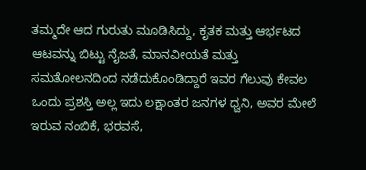ತಮ್ಮದೇ ಆದ ಗುರುತು ಮೂಡಿಸಿದ್ದು, ಕೃತಕ ಮತ್ತು ಆರ್ಭಟದ ಆಟವನ್ನು ಬಿಟ್ಟು ನೈಜತೆ, ಮಾನವೀಯತೆ ಮತ್ತು ಸಮತೋಲನದಿಂದ ನಡೆದುಕೊಂಡಿದ್ದಾರೆ ಇವರ ಗೆಲುವು ಕೇವಲ ಒಂದು ಪ್ರಶಸ್ತಿ ಅಲ್ಲ ಇದು ಲಕ್ಷಾಂತರ ಜನಗಳ ಧ್ವನಿ, ಅವರ ಮೇಲೆ ಇರುವ ನಂಬಿಕೆ, ಭರವಸೆ,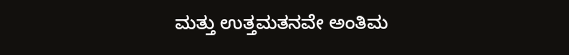ಮತ್ತು ಉತ್ತಮತನವೇ ಅಂತಿಮ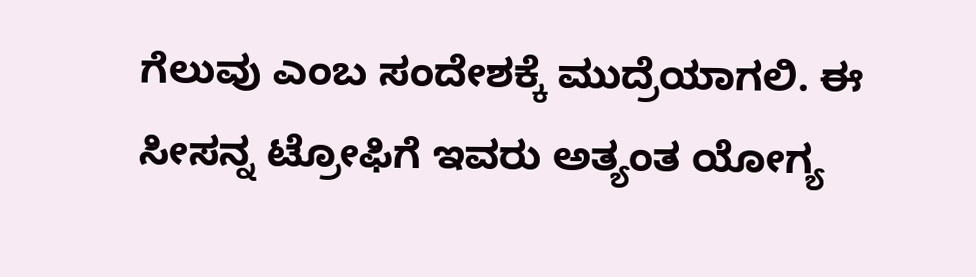ಗೆಲುವು ಎಂಬ ಸಂದೇಶಕ್ಕೆ ಮುದ್ರೆಯಾಗಲಿ. ಈ ಸೀಸನ್ನ ಟ್ರೋಫಿಗೆ ಇವರು ಅತ್ಯಂತ ಯೋಗ್ಯ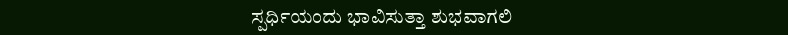ಸ್ಪರ್ಧಿಯಂದು ಭಾವಿಸುತ್ತಾ ಶುಭವಾಗಲಿ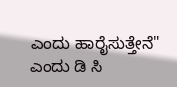ಎಂದು ಹಾರೈಸುತ್ತೇನೆ" ಎಂದು ಡಿ ಸಿ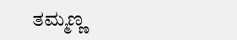ತಮ್ಮಣ್ಣ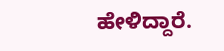ಹೇಳಿದ್ದಾರೆ.